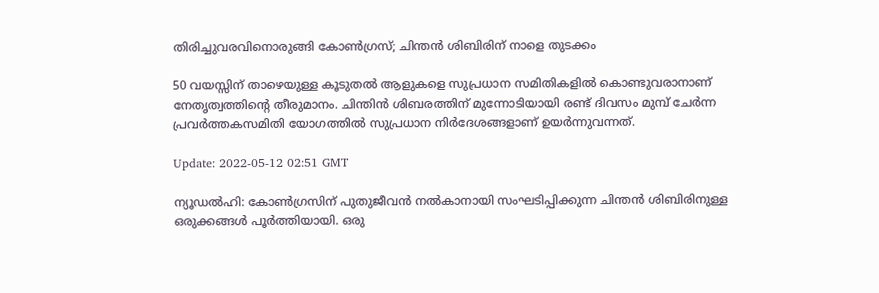തിരിച്ചുവരവിനൊരുങ്ങി കോൺഗ്രസ്; ചിന്തൻ ശിബിരിന് നാളെ തുടക്കം

50 വയസ്സിന് താഴെയുള്ള കൂടുതൽ ആളുകളെ സുപ്രധാന സമിതികളിൽ കൊണ്ടുവരാനാണ് നേതൃത്വത്തിന്റെ തീരുമാനം. ചിന്തിൻ ശിബരത്തിന് മുന്നോടിയായി രണ്ട് ദിവസം മുമ്പ് ചേർന്ന പ്രവർത്തകസമിതി യോഗത്തിൽ സുപ്രധാന നിർദേശങ്ങളാണ് ഉയർന്നുവന്നത്.

Update: 2022-05-12 02:51 GMT

ന്യൂഡൽഹി: കോൺഗ്രസിന് പുതുജീവൻ നൽകാനായി സംഘടിപ്പിക്കുന്ന ചിന്തൻ ശിബിരിനുള്ള ഒരുക്കങ്ങൾ പൂർത്തിയായി. ഒരു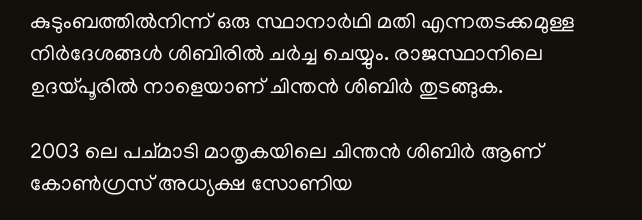കുടുംബത്തിൽനിന്ന് ഒരു സ്ഥാനാർഥി മതി എന്നതടക്കമുള്ള നിർദേശങ്ങൾ ശിബിരിൽ ചർച്ച ചെയ്യും. രാജസ്ഥാനിലെ ഉദയ്പൂരിൽ നാളെയാണ് ചിന്തൻ ശിബിർ തുടങ്ങുക.

2003 ലെ പച്മാടി മാതൃകയിലെ ചിന്തൻ ശിബിർ ആണ് കോൺഗ്രസ് അധ്യക്ഷ സോണിയ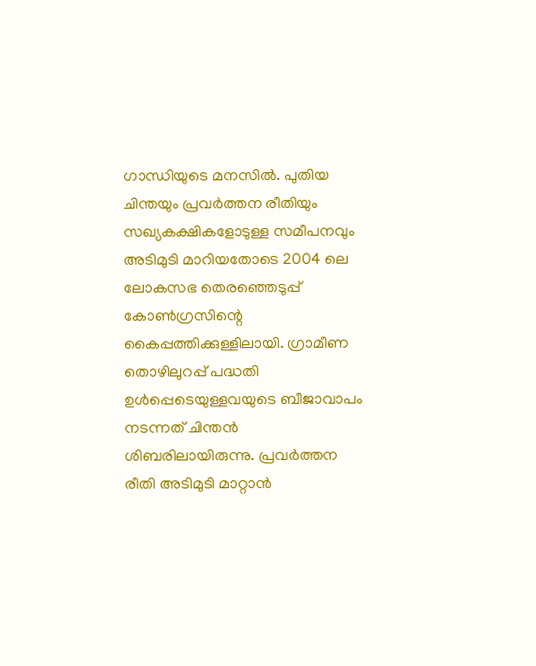ഗാന്ധിയുടെ മനസിൽ. പുതിയ ചിന്തയും പ്രവർത്തന രീതിയും സഖ്യകക്ഷികളോടുള്ള സമീപനവും അടിമുടി മാറിയതോടെ 2004 ലെ ലോകസഭ തെരഞ്ഞെടുപ്പ് കോൺഗ്രസിന്റെ കൈപ്പത്തിക്കുള്ളിലായി. ഗ്രാമീണ തൊഴിലുറപ്പ് പദ്ധതി ഉൾപ്പെടെയുള്ളവയുടെ ബീജാവാപം നടന്നത് ചിന്തൻ ശിബരിലായിരുന്നു. പ്രവർത്തന രീതി അടിമുടി മാറ്റാൻ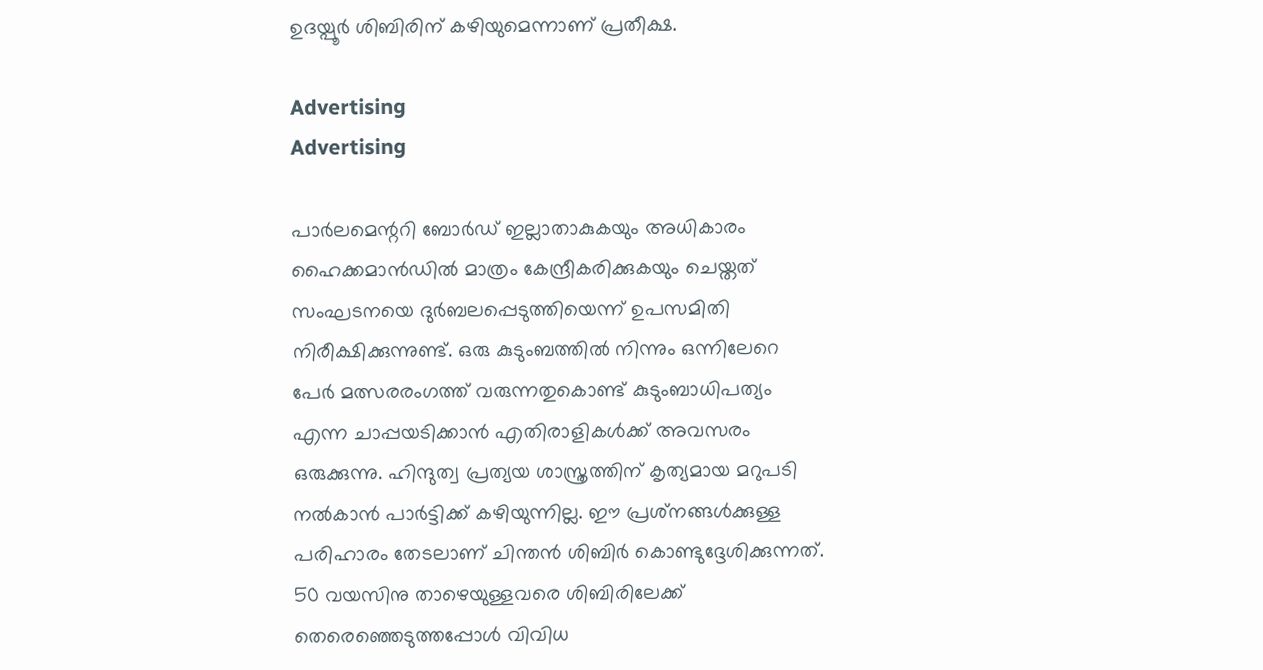ഉദയ്പൂർ ശിബിരിന് കഴിയുമെന്നാണ് പ്രതീക്ഷ.

Advertising
Advertising

പാർലമെന്ററി ബോർഡ് ഇല്ലാതാകുകയും അധികാരം ഹൈക്കമാൻഡിൽ മാത്രം കേന്ദ്രീകരിക്കുകയും ചെയ്തത് സംഘടനയെ ദുർബലപ്പെടുത്തിയെന്ന് ഉപസമിതി നിരീക്ഷിക്കുന്നുണ്ട്. ഒരു കുടുംബത്തിൽ നിന്നും ഒന്നിലേറെ പേർ മത്സരരംഗത്ത് വരുന്നതുകൊണ്ട് കുടുംബാധിപത്യം എന്ന ചാപ്പയടിക്കാൻ എതിരാളികൾക്ക് അവസരം ഒരുക്കുന്നു. ഹിന്ദുത്വ പ്രത്യയ ശാസ്ത്രത്തിന് കൃത്യമായ മറുപടി നൽകാൻ പാർട്ടിക്ക് കഴിയുന്നില്ല. ഈ പ്രശ്‌നങ്ങൾക്കുള്ള പരിഹാരം തേടലാണ് ചിന്തൻ ശിബിർ കൊണ്ടുദ്ദേശിക്കുന്നത്. 50 വയസിനു താഴെയുള്ളവരെ ശിബിരിലേക്ക് തെരെഞ്ഞെടുത്തപ്പോൾ വിവിധ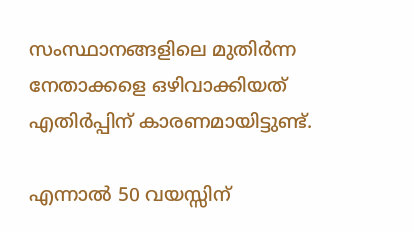സംസ്ഥാനങ്ങളിലെ മുതിർന്ന നേതാക്കളെ ഒഴിവാക്കിയത് എതിർപ്പിന് കാരണമായിട്ടുണ്ട്.

എന്നാൽ 50 വയസ്സിന്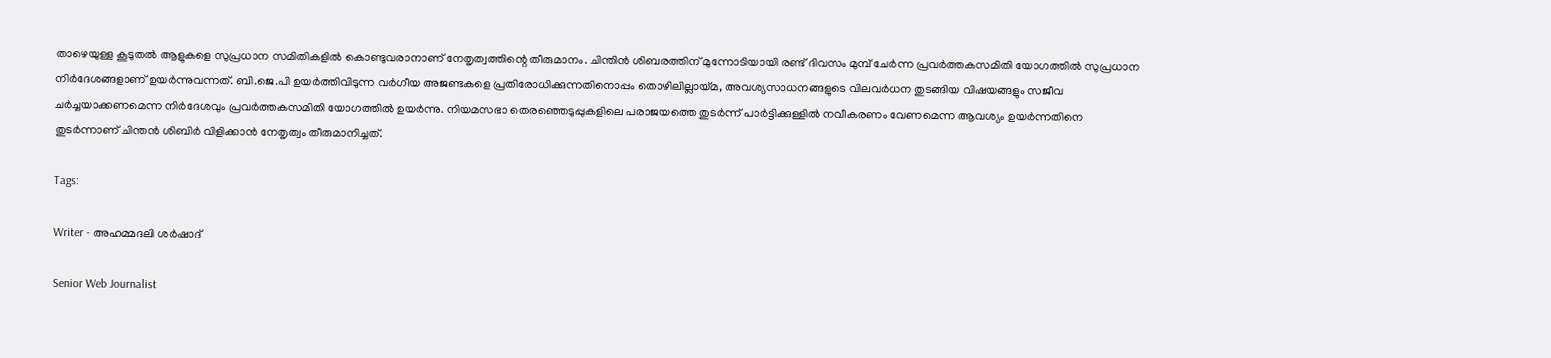താഴെയുള്ള കൂടുതൽ ആളുകളെ സുപ്രധാന സമിതികളിൽ കൊണ്ടുവരാനാണ് നേതൃത്വത്തിന്റെ തീരുമാനം. ചിന്തിൻ ശിബരത്തിന് മുന്നോടിയായി രണ്ട് ദിവസം മുമ്പ് ചേർന്ന പ്രവർത്തകസമിതി യോഗത്തിൽ സുപ്രധാന നിർദേശങ്ങളാണ് ഉയർന്നുവന്നത്. ബി.ജെ.പി ഉയർത്തിവിടുന്ന വർഗീയ അജണ്ടകളെ പ്രതിരോധിക്കുന്നതിനൊപ്പം തൊഴിലില്ലായ്മ, അവശ്യസാധനങ്ങളുടെ വിലവർധന തുടങ്ങിയ വിഷയങ്ങളും സജീവ ചർച്ചയാക്കണമെന്ന നിർദേശവും പ്രവർത്തകസമിതി യോഗത്തിൽ ഉയർന്നു. നിയമസഭാ തെരഞ്ഞെടുപ്പുകളിലെ പരാജയത്തെ തുടർന്ന് പാർട്ടിക്കുള്ളിൽ നവീകരണം വേണമെന്ന ആവശ്യം ഉയർന്നതിനെ തുടർന്നാണ് ചിന്തൻ ശിബിർ വിളിക്കാൻ നേതൃത്വം തീരുമാനിച്ചത്.

Tags:

Writer - അഹമ്മദലി ശര്‍ഷാദ്

Senior Web Journalist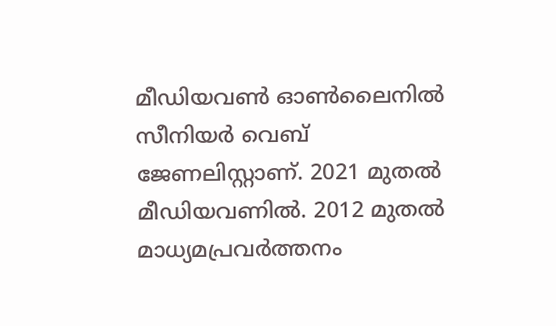മീഡിയവൺ ഓൺലൈനിൽ സീനിയർ വെബ് ജേണലിസ്റ്റാണ്. 2021 മുതൽ മീഡിയവണിൽ. 2012 മുതൽ മാധ്യമപ്രവർത്തനം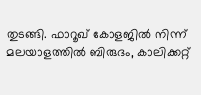തുടങ്ങി. ഫാറൂഖ് കോളജിൽ നിന്ന് മലയാളത്തിൽ ബിരുദം, കാലിക്കറ്റ്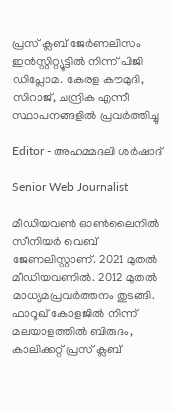പ്രസ് ക്ലബ് ജേർണലിസം ഇൻസ്റ്റിറ്റ്യൂട്ടിൽ നിന്ന് പിജി ഡിപ്ലോമ. കേരള കൗമുദി, സിറാജ്, ചന്ദ്രിക എന്നീ സ്ഥാപനങ്ങളിൽ പ്രവർത്തിച്ചു

Editor - അഹമ്മദലി ശര്‍ഷാദ്

Senior Web Journalist

മീഡിയവൺ ഓൺലൈനിൽ സീനിയർ വെബ് ജേണലിസ്റ്റാണ്. 2021 മുതൽ മീഡിയവണിൽ. 2012 മുതൽ മാധ്യമപ്രവർത്തനം തുടങ്ങി. ഫാറൂഖ് കോളജിൽ നിന്ന് മലയാളത്തിൽ ബിരുദം, കാലിക്കറ്റ് പ്രസ് ക്ലബ്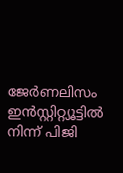ജേർണലിസം ഇൻസ്റ്റിറ്റ്യൂട്ടിൽ നിന്ന് പിജി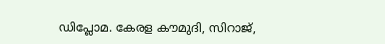ഡിപ്ലോമ. കേരള കൗമുദി, സിറാജ്,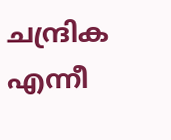ചന്ദ്രിക എന്നീ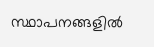സ്ഥാപനങ്ങളിൽ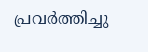പ്രവർത്തിച്ചു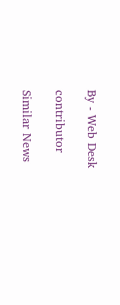By - Web Desk

contributor

Similar News